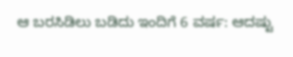ಆ ಬರಸಿಡಿಲು ಬಡಿದು ಇಂದಿಗೆ 6 ವರ್ಷ: ಆದಷ್ಟು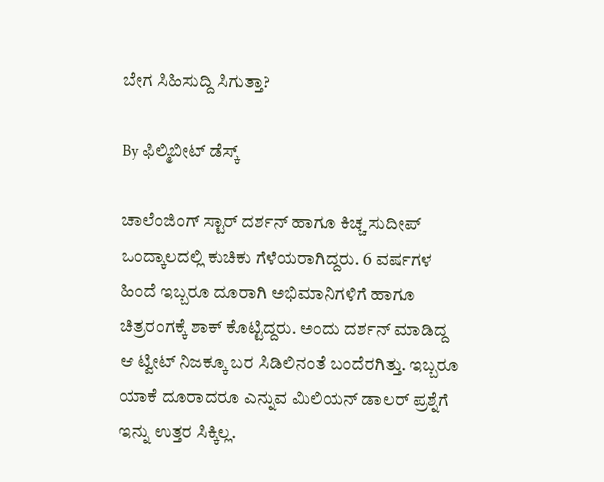ಬೇಗ ಸಿಹಿಸುದ್ದಿ ಸಿಗುತ್ತಾ?

By ಫಿಲ್ಮಿಬೀಟ್ ಡೆಸ್ಕ್

ಚಾಲೆಂಜಿಂಗ್ ಸ್ಟಾರ್ ದರ್ಶನ್ ಹಾಗೂ ಕಿಚ್ಚ ಸುದೀಪ್ ಒಂದ್ಕಾಲದಲ್ಲಿ ಕುಚಿಕು ಗೆಳೆಯರಾಗಿದ್ದರು. 6 ವರ್ಷಗಳ ಹಿಂದೆ ಇಬ್ಬರೂ ದೂರಾಗಿ ಅಭಿಮಾನಿಗಳಿಗೆ ಹಾಗೂ ಚಿತ್ರರಂಗಕ್ಕೆ ಶಾಕ್ ಕೊಟ್ಟಿದ್ದರು. ಅಂದು ದರ್ಶನ್ ಮಾಡಿದ್ದ ಆ ಟ್ವೀಟ್ ನಿಜಕ್ಕೂ ಬರ ಸಿಡಿಲಿನಂತೆ ಬಂದೆರಗಿತ್ತು. ಇಬ್ಬರೂ ಯಾಕೆ ದೂರಾದರೂ ಎನ್ನುವ ಮಿಲಿಯನ್ ಡಾಲರ್ ಪ್ರಶ್ನೆಗೆ ಇನ್ನು ಉತ್ತರ ಸಿಕ್ಕಿಲ್ಲ.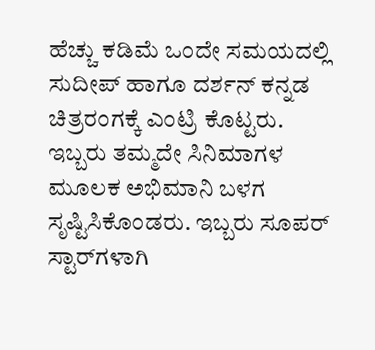ಹೆಚ್ಚು ಕಡಿಮೆ ಒಂದೇ ಸಮಯದಲ್ಲಿ ಸುದೀಪ್ ಹಾಗೂ ದರ್ಶನ್ ಕನ್ನಡ ಚಿತ್ರರಂಗಕ್ಕೆ ಎಂಟ್ರಿ ಕೊಟ್ಟರು. ಇಬ್ಬರು ತಮ್ಮದೇ ಸಿನಿಮಾಗಳ ಮೂಲಕ ಅಭಿಮಾನಿ ಬಳಗ ಸೃಷ್ಟಿಸಿಕೊಂಡರು. ಇಬ್ಬರು ಸೂಪರ್ ಸ್ಟಾರ್‌ಗಳಾಗಿ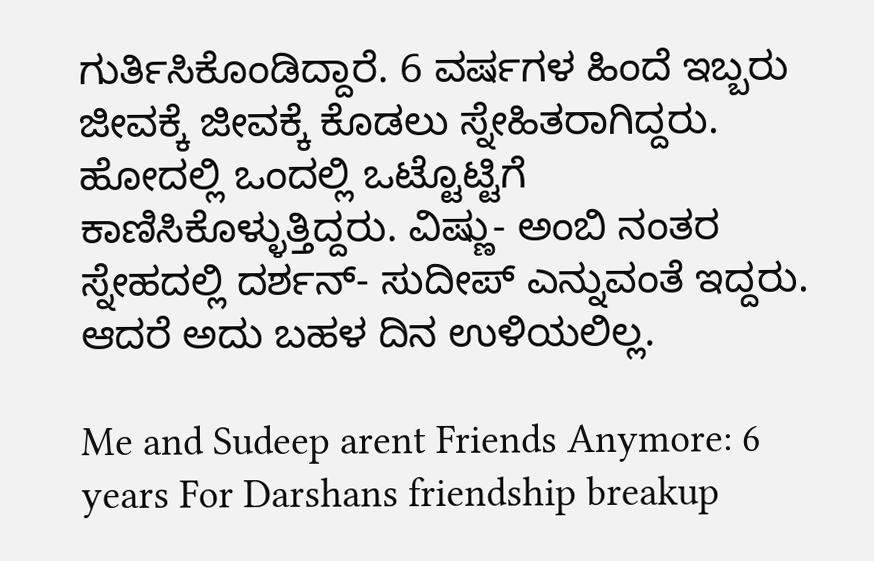ಗುರ್ತಿಸಿಕೊಂಡಿದ್ದಾರೆ. 6 ವರ್ಷಗಳ ಹಿಂದೆ ಇಬ್ಬರು ಜೀವಕ್ಕೆ ಜೀವಕ್ಕೆ ಕೊಡಲು ಸ್ನೇಹಿತರಾಗಿದ್ದರು. ಹೋದಲ್ಲಿ ಒಂದಲ್ಲಿ ಒಟ್ಟೊಟ್ಟಿಗೆ ಕಾಣಿಸಿಕೊಳ್ಳುತ್ತಿದ್ದರು. ವಿಷ್ಣು- ಅಂಬಿ ನಂತರ ಸ್ನೇಹದಲ್ಲಿ ದರ್ಶನ್‌- ಸುದೀಪ್ ಎನ್ನುವಂತೆ ಇದ್ದರು. ಆದರೆ ಅದು ಬಹಳ ದಿನ ಉಳಿಯಲಿಲ್ಲ.

Me and Sudeep arent Friends Anymore: 6 years For Darshans friendship breakup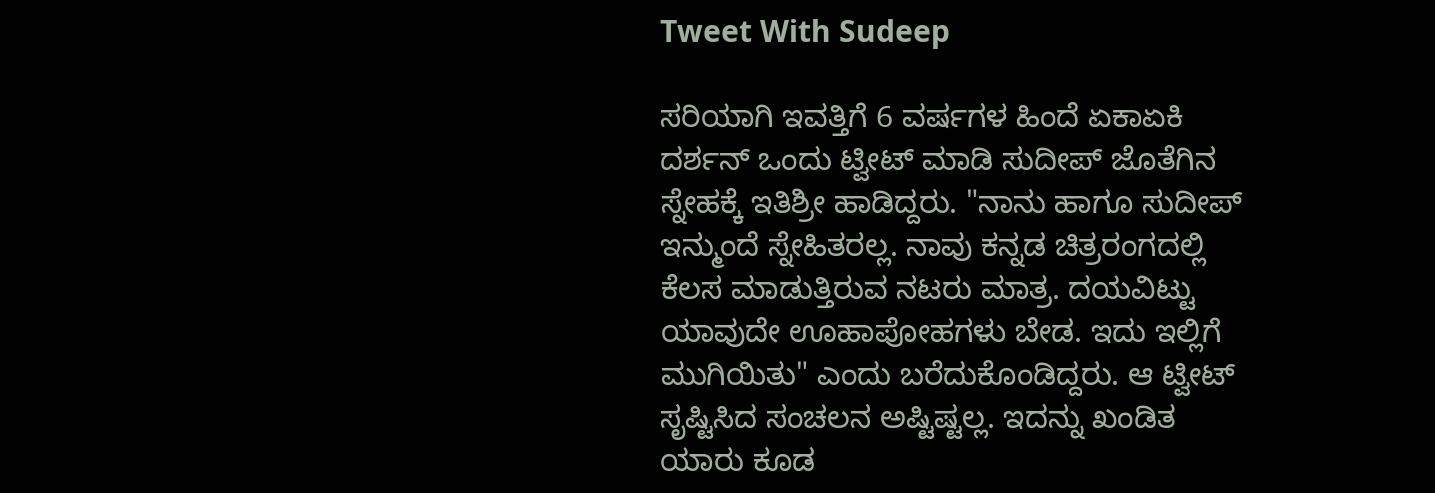Tweet With Sudeep

ಸರಿಯಾಗಿ ಇವತ್ತಿಗೆ 6 ವರ್ಷಗಳ ಹಿಂದೆ ಏಕಾಏಕಿ ದರ್ಶನ್ ಒಂದು ಟ್ವೀಟ್ ಮಾಡಿ ಸುದೀಪ್ ಜೊತೆಗಿನ ಸ್ನೇಹಕ್ಕೆ ಇತಿಶ್ರೀ ಹಾಡಿದ್ದರು. "ನಾನು ಹಾಗೂ ಸುದೀಪ್ ಇನ್ಮುಂದೆ ಸ್ನೇಹಿತರಲ್ಲ. ನಾವು ಕನ್ನಡ ಚಿತ್ರರಂಗದಲ್ಲಿ ಕೆಲಸ ಮಾಡುತ್ತಿರುವ ನಟರು ಮಾತ್ರ. ದಯವಿಟ್ಟು ಯಾವುದೇ ಊಹಾಪೋಹಗಳು ಬೇಡ. ಇದು ಇಲ್ಲಿಗೆ ಮುಗಿಯಿತು" ಎಂದು ಬರೆದುಕೊಂಡಿದ್ದರು. ಆ ಟ್ವೀಟ್ ಸೃಷ್ಟಿಸಿದ ಸಂಚಲನ ಅಷ್ಟಿಷ್ಟಲ್ಲ. ಇದನ್ನು ಖಂಡಿತ ಯಾರು ಕೂಡ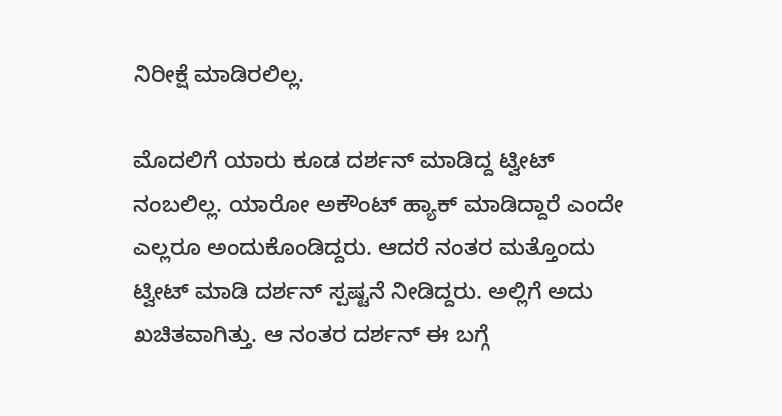ನಿರೀಕ್ಷೆ ಮಾಡಿರಲಿಲ್ಲ.

ಮೊದಲಿಗೆ ಯಾರು ಕೂಡ ದರ್ಶನ್ ಮಾಡಿದ್ದ ಟ್ವೀಟ್ ನಂಬಲಿಲ್ಲ. ಯಾರೋ ಅಕೌಂಟ್ ಹ್ಯಾಕ್‌ ಮಾಡಿದ್ದಾರೆ ಎಂದೇ ಎಲ್ಲರೂ ಅಂದುಕೊಂಡಿದ್ದರು. ಆದರೆ ನಂತರ ಮತ್ತೊಂದು ಟ್ವೀಟ್ ಮಾಡಿ ದರ್ಶನ್ ಸ್ಪಷ್ಟನೆ ನೀಡಿದ್ದರು. ಅಲ್ಲಿಗೆ ಅದು ಖಚಿತವಾಗಿತ್ತು. ಆ ನಂತರ ದರ್ಶನ್ ಈ ಬಗ್ಗೆ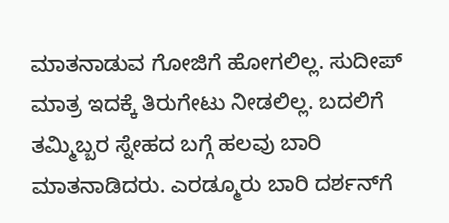ಮಾತನಾಡುವ ಗೋಜಿಗೆ ಹೋಗಲಿಲ್ಲ. ಸುದೀಪ್ ಮಾತ್ರ ಇದಕ್ಕೆ ತಿರುಗೇಟು ನೀಡಲಿಲ್ಲ. ಬದಲಿಗೆ ತಮ್ಮಿಬ್ಬರ ಸ್ನೇಹದ ಬಗ್ಗೆ ಹಲವು ಬಾರಿ ಮಾತನಾಡಿದರು. ಎರಡ್ಮೂರು ಬಾರಿ ದರ್ಶನ್‌ಗೆ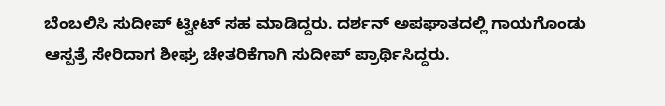ಬೆಂಬಲಿಸಿ ಸುದೀಪ್ ಟ್ವೀಟ್ ಸಹ ಮಾಡಿದ್ದರು. ದರ್ಶನ್ ಅಪಘಾತದಲ್ಲಿ ಗಾಯಗೊಂಡು ಆಸ್ಪತ್ರೆ ಸೇರಿದಾಗ ಶೀಘ್ರ ಚೇತರಿಕೆಗಾಗಿ ಸುದೀಪ್ ಪ್ರಾರ್ಥಿಸಿದ್ದರು.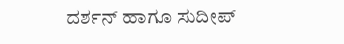ದರ್ಶನ್ ಹಾಗೂ ಸುದೀಪ್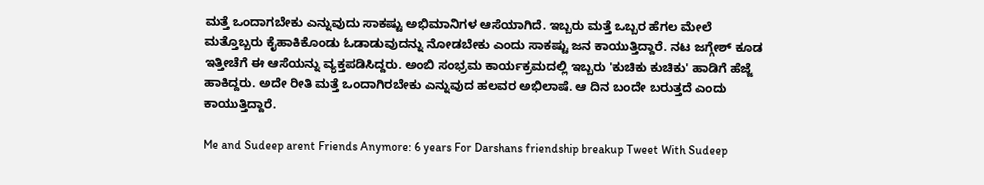ಮತ್ತೆ ಒಂದಾಗಬೇಕು ಎನ್ನುವುದು ಸಾಕಷ್ಟು ಅಭಿಮಾನಿಗಳ ಆಸೆಯಾಗಿದೆ. ಇಬ್ಬರು ಮತ್ತೆ ಒಬ್ಬರ ಹೆಗಲ ಮೇಲೆ ಮತ್ತೊಬ್ಬರು ಕೈಹಾಕಿಕೊಂಡು ಓಡಾಡುವುದನ್ನು ನೋಡಬೇಕು ಎಂದು ಸಾಕಷ್ಟು ಜನ ಕಾಯುತ್ತಿದ್ದಾರೆ. ನಟ ಜಗ್ಗೇಶ್‌ ಕೂಡ ಇತ್ತೀಚೆಗೆ ಈ ಆಸೆಯನ್ನು ವ್ಯಕ್ತಪಡಿಸಿದ್ದರು. ಅಂಬಿ ಸಂಭ್ರಮ ಕಾರ್ಯಕ್ರಮದಲ್ಲಿ ಇಬ್ಬರು 'ಕುಚಿಕು ಕುಚಿಕು' ಹಾಡಿಗೆ ಹೆಜ್ಜೆ ಹಾಕಿದ್ದರು. ಅದೇ ರೀತಿ ಮತ್ತೆ ಒಂದಾಗಿರಬೇಕು ಎನ್ನುವುದ ಹಲವರ ಅಭಿಲಾಷೆ. ಆ ದಿನ ಬಂದೇ ಬರುತ್ತದೆ ಎಂದು ಕಾಯುತ್ತಿದ್ದಾರೆ.

Me and Sudeep arent Friends Anymore: 6 years For Darshans friendship breakup Tweet With Sudeep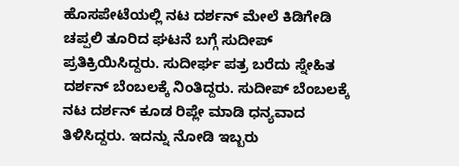ಹೊಸಪೇಟೆಯಲ್ಲಿ ನಟ ದರ್ಶನ್ ಮೇಲೆ ಕಿಡಿಗೇಡಿ ಚಪ್ಪಲಿ ತೂರಿದ ಘಟನೆ ಬಗ್ಗೆ ಸುದೀಪ್ ಪ್ರತಿಕ್ರಿಯಿಸಿದ್ದರು. ಸುದೀರ್ಘ ಪತ್ರ ಬರೆದು ಸ್ನೇಹಿತ ದರ್ಶನ್ ಬೆಂಬಲಕ್ಕೆ ನಿಂತಿದ್ದರು. ಸುದೀಪ್ ಬೆಂಬಲಕ್ಕೆ ನಟ ದರ್ಶನ್ ಕೂಡ ರಿಪ್ಲೇ ಮಾಡಿ ಧನ್ಯವಾದ ತಿಳಿಸಿದ್ದರು. ಇದನ್ನು ನೋಡಿ ಇಬ್ಬರು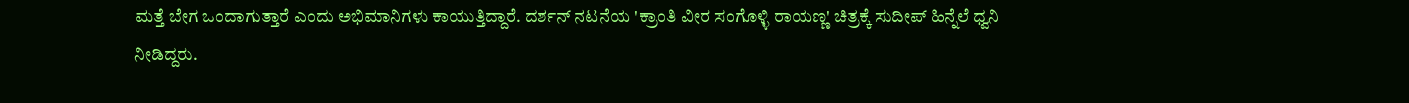ಮತ್ತೆ ಬೇಗ ಒಂದಾಗುತ್ತಾರೆ ಎಂದು ಅಭಿಮಾನಿಗಳು ಕಾಯುತ್ತಿದ್ದಾರೆ. ದರ್ಶನ್ ನಟನೆಯ 'ಕ್ರಾಂತಿ ವೀರ ಸಂಗೊಳ್ಳಿ ರಾಯಣ್ಣ' ಚಿತ್ರಕ್ಕೆ ಸುದೀಪ್ ಹಿನ್ನೆಲೆ ಧ್ವನಿ ನೀಡಿದ್ದರು.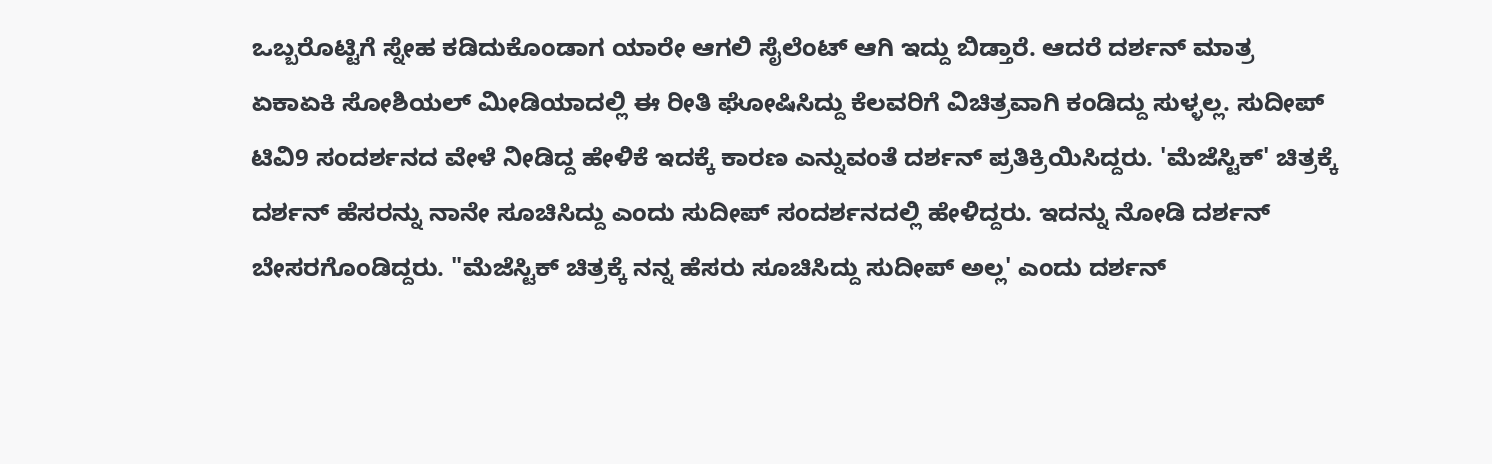ಒಬ್ಬರೊಟ್ಟಿಗೆ ಸ್ನೇಹ ಕಡಿದುಕೊಂಡಾಗ ಯಾರೇ ಆಗಲಿ ಸೈಲೆಂಟ್ ಆಗಿ ಇದ್ದು ಬಿಡ್ತಾರೆ. ಆದರೆ ದರ್ಶನ್ ಮಾತ್ರ ಏಕಾಏಕಿ ಸೋಶಿಯಲ್ ಮೀಡಿಯಾದಲ್ಲಿ ಈ ರೀತಿ ಘೋಷಿಸಿದ್ದು ಕೆಲವರಿಗೆ ವಿಚಿತ್ರವಾಗಿ ಕಂಡಿದ್ದು ಸುಳ್ಳಲ್ಲ. ಸುದೀಪ್ ಟಿವಿ9 ಸಂದರ್ಶನದ ವೇಳೆ ನೀಡಿದ್ದ ಹೇಳಿಕೆ ಇದಕ್ಕೆ ಕಾರಣ ಎನ್ನುವಂತೆ ದರ್ಶನ್ ಪ್ರತಿಕ್ರಿಯಿಸಿದ್ದರು. 'ಮೆಜೆಸ್ಟಿಕ್‌' ಚಿತ್ರಕ್ಕೆ ದರ್ಶನ್ ಹೆಸರನ್ನು ನಾನೇ ಸೂಚಿಸಿದ್ದು ಎಂದು ಸುದೀಪ್ ಸಂದರ್ಶನದಲ್ಲಿ ಹೇಳಿದ್ದರು. ಇದನ್ನು ನೋಡಿ ದರ್ಶನ್ ಬೇಸರಗೊಂಡಿದ್ದರು. "ಮೆಜೆಸ್ಟಿಕ್ ಚಿತ್ರಕ್ಕೆ ನನ್ನ ಹೆಸರು ಸೂಚಿಸಿದ್ದು ಸುದೀಪ್ ಅಲ್ಲ' ಎಂದು ದರ್ಶನ್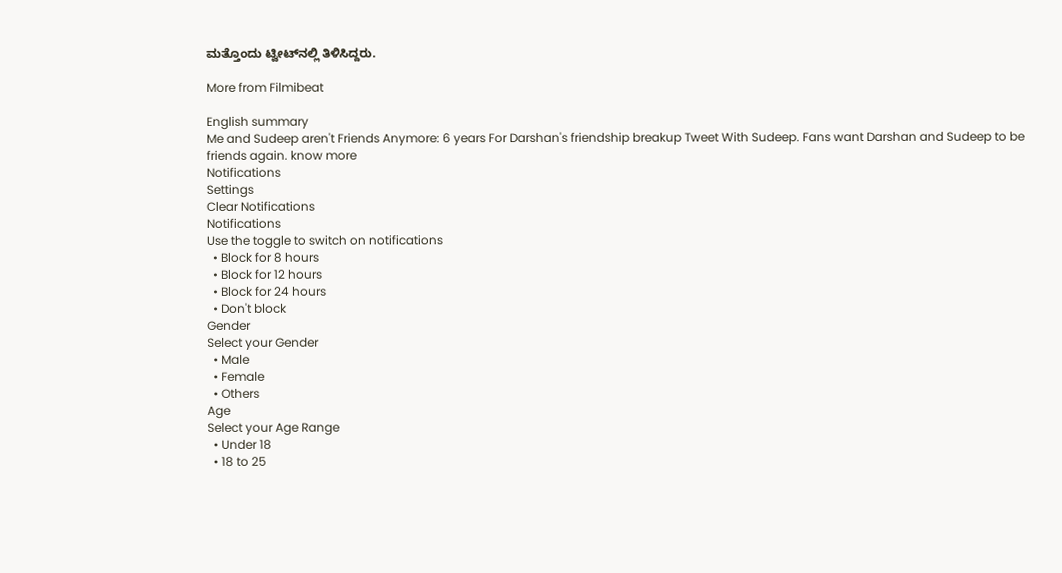ಮತ್ತೊಂದು ಟ್ವೀಟ್‌ನಲ್ಲಿ ತಿಳಿಸಿದ್ದರು.

More from Filmibeat

English summary
Me and Sudeep aren't Friends Anymore: 6 years For Darshan's friendship breakup Tweet With Sudeep. Fans want Darshan and Sudeep to be friends again. know more
Notifications
Settings
Clear Notifications
Notifications
Use the toggle to switch on notifications
  • Block for 8 hours
  • Block for 12 hours
  • Block for 24 hours
  • Don't block
Gender
Select your Gender
  • Male
  • Female
  • Others
Age
Select your Age Range
  • Under 18
  • 18 to 25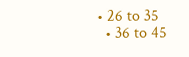• 26 to 35
  • 36 to 45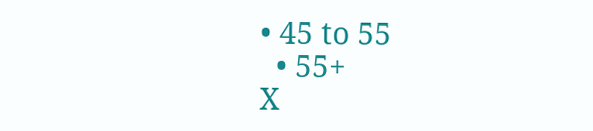• 45 to 55
  • 55+
X